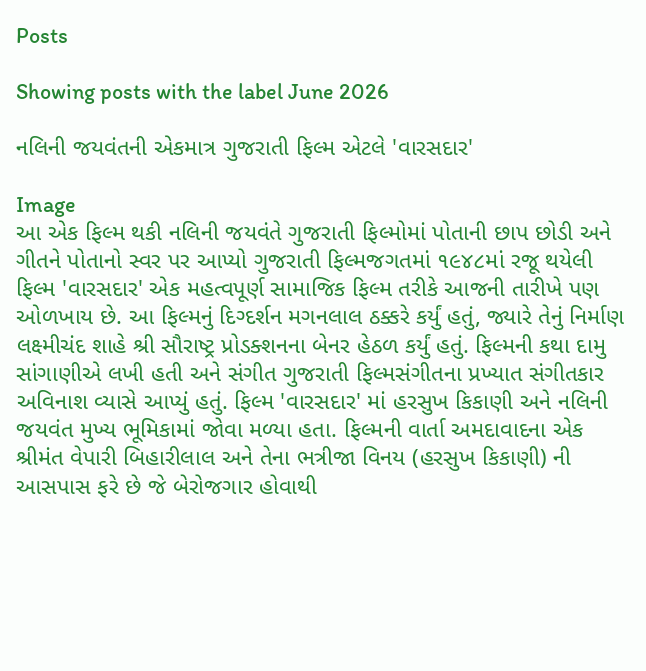Posts

Showing posts with the label June 2026

નલિની જયવંતની એકમાત્ર ગુજરાતી ફિલ્મ એટલે 'વારસદાર'

Image
આ એક ફિલ્મ થકી નલિની જયવંતે ગુજરાતી ફિલ્મોમાં પોતાની છાપ છોડી અને ગીતને પોતાનો સ્વર પર આપ્યો ગુજરાતી ફિલ્મજગતમાં ૧૯૪૮માં રજૂ થયેલી ફિલ્મ 'વારસદાર' એક મહત્વપૂર્ણ સામાજિક ફિલ્મ તરીકે આજની તારીખે પણ ઓળખાય છે. આ ફિલ્મનું દિગ્દર્શન મગનલાલ ઠક્કરે કર્યું હતું, જ્યારે તેનું નિર્માણ લક્ષ્મીચંદ શાહે શ્રી સૌરાષ્ટ્ર પ્રોડક્શનના બેનર હેઠળ કર્યું હતું. ફિલ્મની કથા દામુ સાંગાણીએ લખી હતી અને સંગીત ગુજરાતી ફિલ્મસંગીતના પ્રખ્યાત સંગીતકાર અવિનાશ વ્યાસે આપ્યું હતું. ફિલ્મ 'વારસદાર' માં હરસુખ કિકાણી અને નલિની જયવંત મુખ્ય ભૂમિકામાં જોવા મળ્યા હતા. ફિલ્મની વાર્તા અમદાવાદના એક શ્રીમંત વેપારી બિહારીલાલ અને તેના ભત્રીજા વિનય (હરસુખ કિકાણી) ની આસપાસ ફરે છે જે બેરોજગાર હોવાથી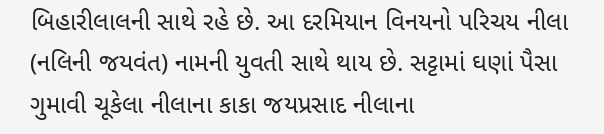બિહારીલાલની સાથે રહે છે. આ દરમિયાન વિનયનો પરિચય નીલા (નલિની જયવંત) નામની યુવતી સાથે થાય છે. સટ્ટામાં ઘણાં પૈસા ગુમાવી ચૂકેલા નીલાના કાકા જયપ્રસાદ નીલાના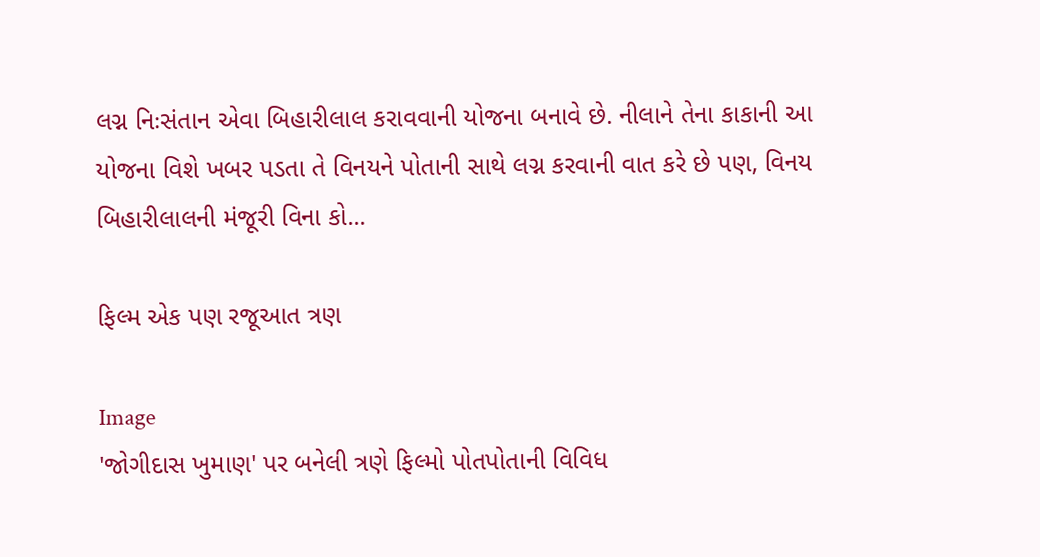લગ્ન નિઃસંતાન એવા બિહારીલાલ કરાવવાની યોજના બનાવે છે. નીલાને તેના કાકાની આ યોજના વિશે ખબર પડતા તે વિનયને પોતાની સાથે લગ્ન કરવાની વાત કરે છે પણ, વિનય બિહારીલાલની મંજૂરી વિના કો...

ફિલ્મ એક પણ રજૂઆત ત્રણ

Image
'જોગીદાસ ખુમાણ' પર બનેલી ત્રણે ફિલ્મો પોતપોતાની વિવિધ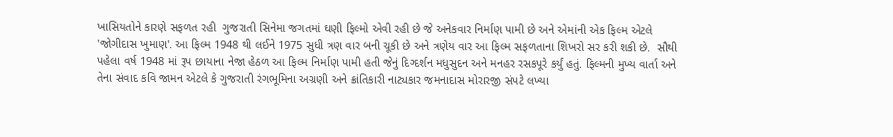ખાસિયતોને કારણે સફળત રહી  ગુજરાતી સિનેમા જગતમાં ઘણી ફિલ્મો એવી રહી છે જે અનેકવાર નિર્માણ પામી છે અને એમાંની એક ફિલ્મ એટલે 'જોગીદાસ ખુમાણ'. આ ફિલ્મ 1948 થી લઈને 1975 સુધી ત્રણ વાર બની ચૂકી છે અને ત્રણેય વાર આ ફિલ્મ સફળતાના શિખરો સર કરી શકી છે.  સૌથી પહેલા વર્ષ 1948 માં રૂપ છાયાના નેજા હેઠળ આ ફિલ્મ નિર્માણ પામી હતી જેનું દિગ્દર્શન મધુસુદન અને મનહર રસકપૂરે કર્યું હતું. ફિલ્મની મુખ્ય વાર્તા અને તેના સંવાદ કવિ જામન એટલે કે ગુજરાતી રંગભૂમિના અગ્રણી અને ક્રાંતિકારી નાટ્યકાર જમનાદાસ મોરારજી સંપટે લખ્યા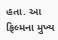હતા. આ ફિલ્મના મુખ્ય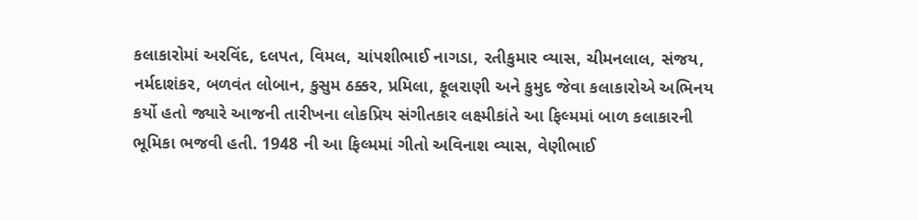કલાકારોમાં અરવિંદ, દલપત, વિમલ, ચાંપશીભાઈ નાગડા, રતીકુમાર વ્યાસ, ચીમનલાલ, સંજય, નર્મદાશંકર, બળવંત લોબાન, કુસુમ ઠક્કર, પ્રમિલા, ફૂલરાણી અને કુમુદ જેવા કલાકારોએ અભિનય કર્યો હતો જ્યારે આજની તારીખના લોકપ્રિય સંગીતકાર લક્ષ્મીકાંતે આ ફિલ્મમાં બાળ કલાકારની ભૂમિકા ભજવી હતી. 1948 ની આ ફિલ્મમાં ગીતો અવિનાશ વ્યાસ, વેણીભાઈ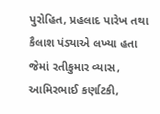પુરોહિત, પ્રહલાદ પારેખ તથા કૈલાશ પંડ્યાએ લખ્યા હતા જેમાં રતીકુમાર વ્યાસ, આમિરભાઈ કર્ણાટકી,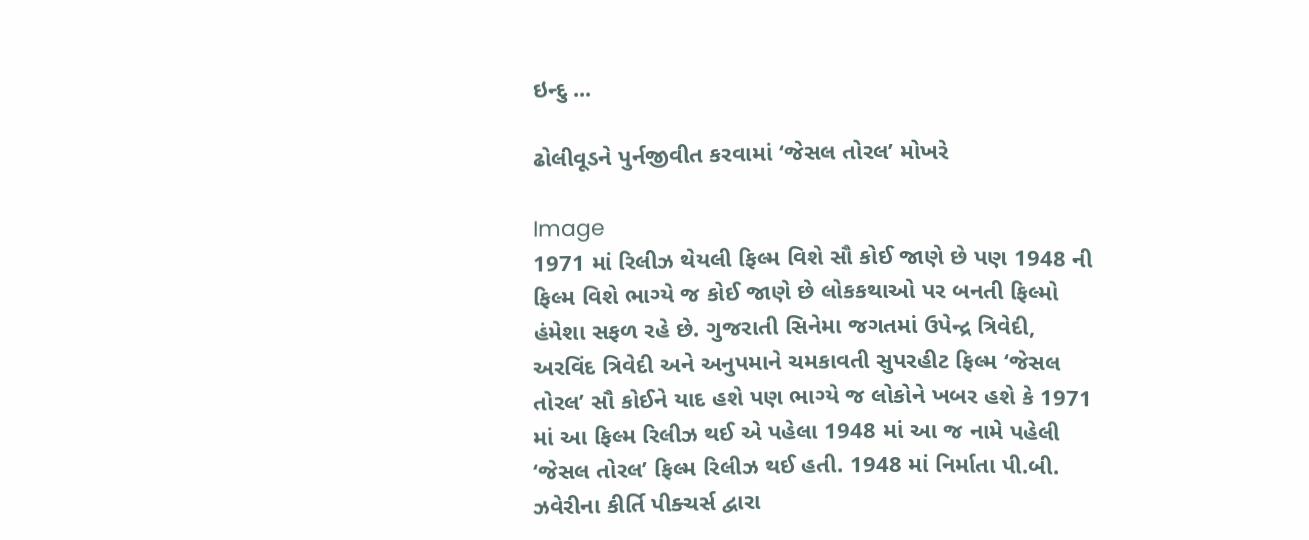ઇન્દુ ...

ઢોલીવૂડને પુર્નજીવીત કરવામાં ‘જેસલ તોરલ’ મોખરે

Image
1971 માં રિલીઝ થેયલી ફિલ્મ વિશે સૌ કોઈ જાણે છે પણ 1948 ની ફિલ્મ વિશે ભાગ્યે જ કોઈ જાણે છે લોકકથાઓ પર બનતી ફિલ્મો હંમેશા સફળ રહે છે. ગુજરાતી સિનેમા જગતમાં ઉપેન્દ્ર ત્રિવેદી, અરવિંદ ત્રિવેદી અને અનુપમાને ચમકાવતી સુપરહીટ ફિલ્મ ‘જેસલ તોરલ’ સૌ કોઈને યાદ હશે પણ ભાગ્યે જ લોકોને ખબર હશે કે 1971 માં આ ફિલ્મ રિલીઝ થઈ એ પહેલા 1948 માં આ જ નામે પહેલી ‘જેસલ તોરલ’ ફિલ્મ રિલીઝ થઈ હતી. 1948 માં નિર્માતા પી.બી. ઝવેરીના કીર્તિ પીક્ચર્સ દ્વારા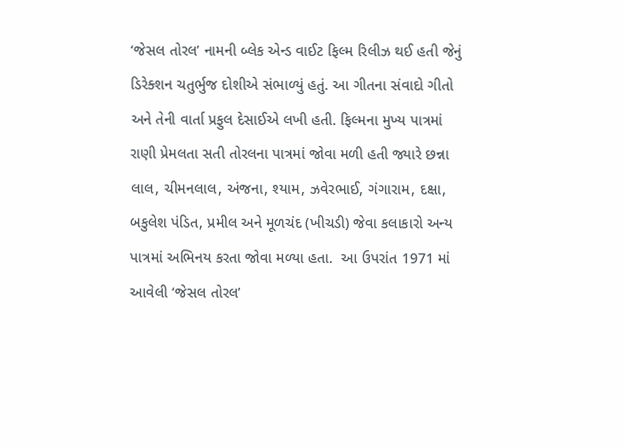‘જેસલ તોરલ’ નામની બ્લેક એન્ડ વાઈટ ફિલ્મ રિલીઝ થઈ હતી જેનું ડિરેક્શન ચતુર્ભુજ દોશીએ સંભાળ્યું હતું. આ ગીતના સંવાદો ગીતો અને તેની વાર્તા પ્રફુલ દેસાઈએ લખી હતી. ફિલ્મના મુખ્ય પાત્રમાં રાણી પ્રેમલતા સતી તોરલના પાત્રમાં જોવા મળી હતી જ્યારે છન્ના લાલ, ચીમનલાલ, અંજના, શ્યામ, ઝવેરભાઈ, ગંગારામ, દક્ષા, બકુલેશ પંડિત, પ્રમીલ અને મૂળચંદ (ખીચડી) જેવા કલાકારો અન્ય પાત્રમાં અભિનય કરતા જોવા મળ્યા હતા.  આ ઉપરાંત 1971 માં આવેલી ‘જેસલ તોરલ’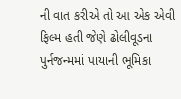ની વાત કરીએ તો આ એક એવી ફિલ્મ હતી જેણે ઢોલીવૂડના પુર્નજન્મમાં પાયાની ભૂમિકા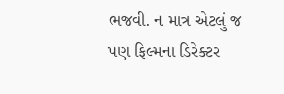ભજવી. ન માત્ર એટલું જ પણ ફિલ્મના ડિરેક્ટર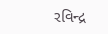રવિન્દ્ર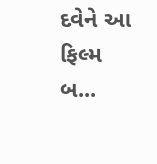દવેને આ ફિલ્મ બ...